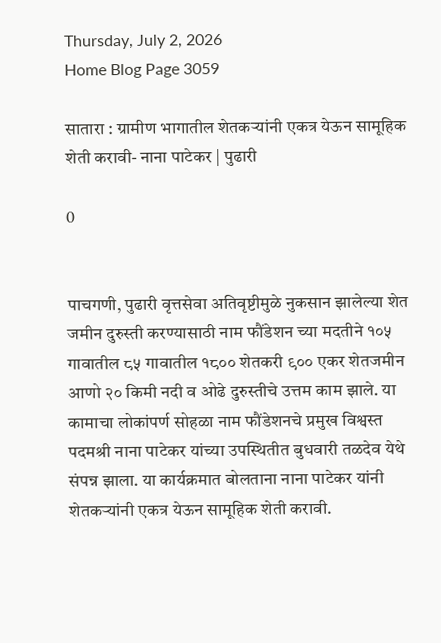Thursday, July 2, 2026
Home Blog Page 3059

सातारा : ग्रामीण भागातील शेतकऱ्यांनी एकत्र येऊन सामूहिक शेती करावी- नाना पाटेकर | पुढारी

0


पाचगणी, पुढारी वृत्तसेवा अतिवृष्टीमुळे नुकसान झालेल्या शेत जमीन दुरुस्ती करण्यासाठी नाम फौंडेशन च्या मदतीने १०५ गावातील ८५ गावातील १८०० शेतकरी ९०० एकर शेतजमीन आणो २० किमी नदी व ओढे दुरुस्तीचे उत्तम काम झाले. या कामाचा लोकांपर्ण सोहळा नाम फौंडेशनचे प्रमुख विश्वस्त पदमश्री नाना पाटेकर यांच्या उपस्थितीत बुधवारी तळदेव येथे संपन्न झाला. या कार्यक्रमात बोलताना नाना पाटेकर यांनी शेतकऱ्यांनी एकत्र येऊन सामूहिक शेती करावी.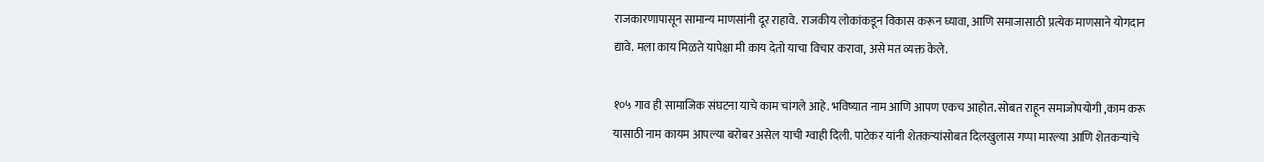राजकारणापासून सामान्य माणसांनी दूर राहावे. राजकीय लोकांकडून विकास करून घ्यावा, आणि समाजासाठी प्रत्येक माणसाने योगदान द्यावे. मला काय मिळते यापेक्षा मी काय देतो याचा विचार करावा, असे मत व्यक्त केले.

१०५ गाव ही सामाजिक संघटना याचे काम चांगले आहे. भविष्यात नाम आणि आपण एकच आहोत. सोबत राहून समाजोपयोगी ,काम करू यासाठी नाम कायम आपल्या बरोबर असेल याची ग्वाही दिली. पाटेकर यांनी शेतकऱ्यांसोबत दिलखुलास गप्पा मारल्या आणि शेतकऱ्यांचे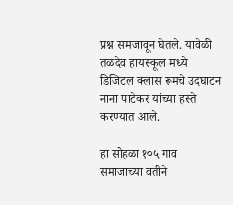प्रश्न समजावून घेतले. यावेळी तळदेव हायस्कूल मध्ये डिजिटल क्लास रूमचे उदघाटन नाना पाटेकर यांच्या हस्ते करण्यात आले.

हा सोहळा १०५ गाव समाजाच्या वतीने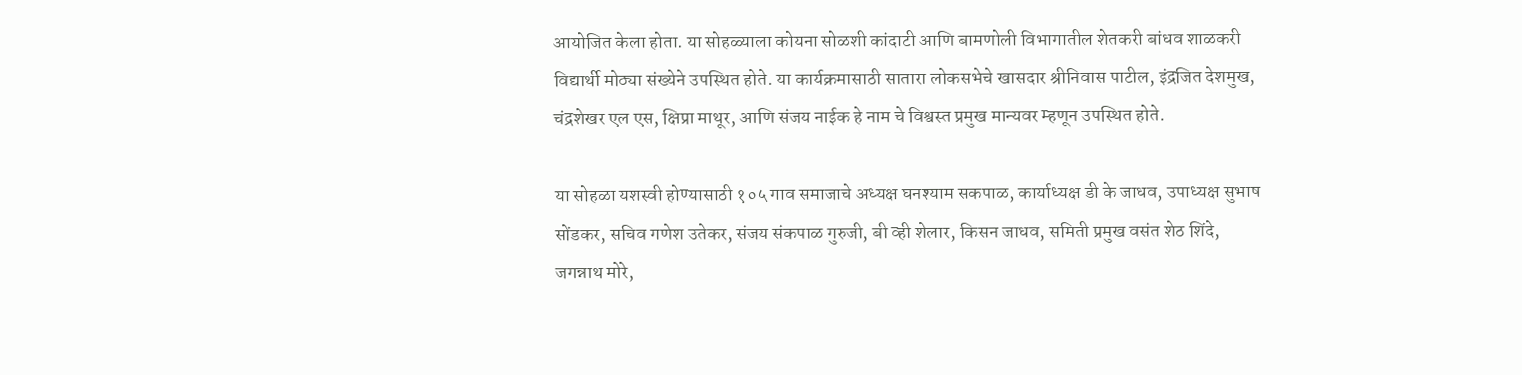आयोजित केला होता. या सोहळ्याला कोयना सोळशी कांदाटी आणि बामणोली विभागातील शेतकरी बांधव शाळकरी विद्यार्थी मोठ्या संख्येने उपस्थित होते. या कार्यक्रमासाठी सातारा लोकसभेचे खासदार श्रीनिवास पाटील, इंद्रजित देशमुख, चंद्रशेखर एल एस, क्षिप्रा माथूर, आणि संजय नाईक हे नाम चे विश्वस्त प्रमुख मान्यवर म्हणून उपस्थित होते.

या सोहळा यशस्वी होण्यासाठी १०५ गाव समाजाचे अध्यक्ष घनश्याम सकपाळ, कार्याध्यक्ष डी के जाधव, उपाध्यक्ष सुभाष सोंडकर, सचिव गणेश उतेकर, संजय संकपाळ गुरुजी, बी व्ही शेलार, किसन जाधव, समिती प्रमुख वसंत शेठ शिंदे, जगन्नाथ मोरे,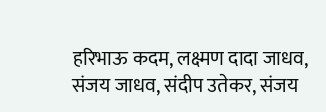हरिभाऊ कदम, लक्ष्मण दादा जाधव, संजय जाधव, संदीप उतेकर, संजय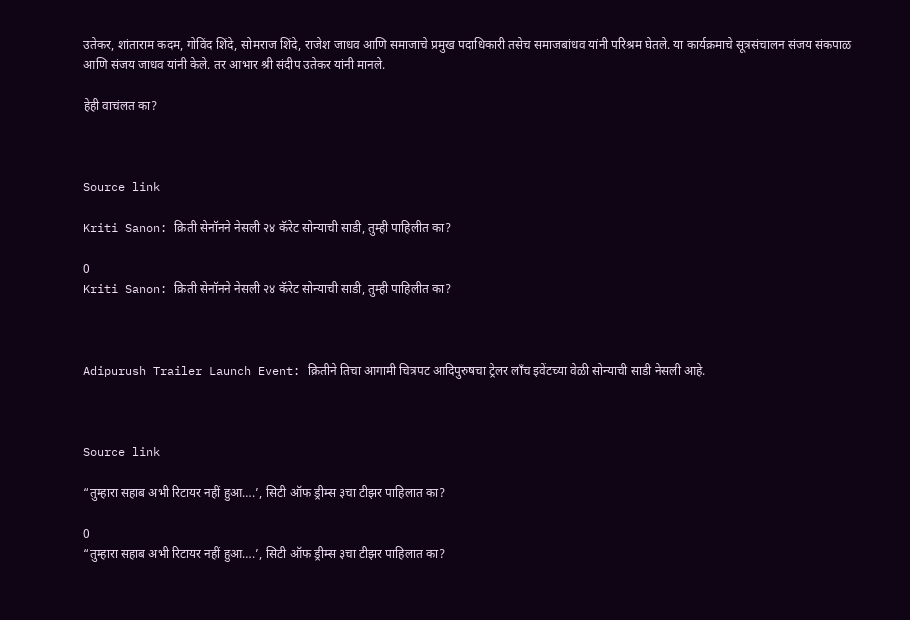उतेकर, शांताराम कदम, गोविंद शिंदे, सोमराज शिंदे, राजेश जाधव आणि समाजाचे प्रमुख पदाधिकारी तसेच समाजबांधव यांनी परिश्रम घेतले. या कार्यक्रमाचे सूत्रसंचालन संजय संकपाळ आणि संजय जाधव यांनी केले. तर आभार श्री संदीप उतेकर यांनी मानले.

हेही वाचंलत का?



Source link

Kriti Sanon: क्रिती सेनॉनने नेसली २४ कॅरेट सोन्याची साडी, तुम्ही पाहिलीत का?

0
Kriti Sanon: क्रिती सेनॉनने नेसली २४ कॅरेट सोन्याची साडी, तुम्ही पाहिलीत का?



Adipurush Trailer Launch Event: क्रितीने तिचा आगामी चित्रपट आदिपुरुषचा ट्रेलर लॉंच इवेंटच्या वेळी सोन्याची साडी नेसली आहे.



Source link

“तुम्हारा सहाब अभी रिटायर नहीं हुआ….’, सिटी ऑफ ड्रीम्स ३चा टीझर पाहिलात का?

0
“तुम्हारा सहाब अभी रिटायर नहीं हुआ….’, सिटी ऑफ ड्रीम्स ३चा टीझर पाहिलात का?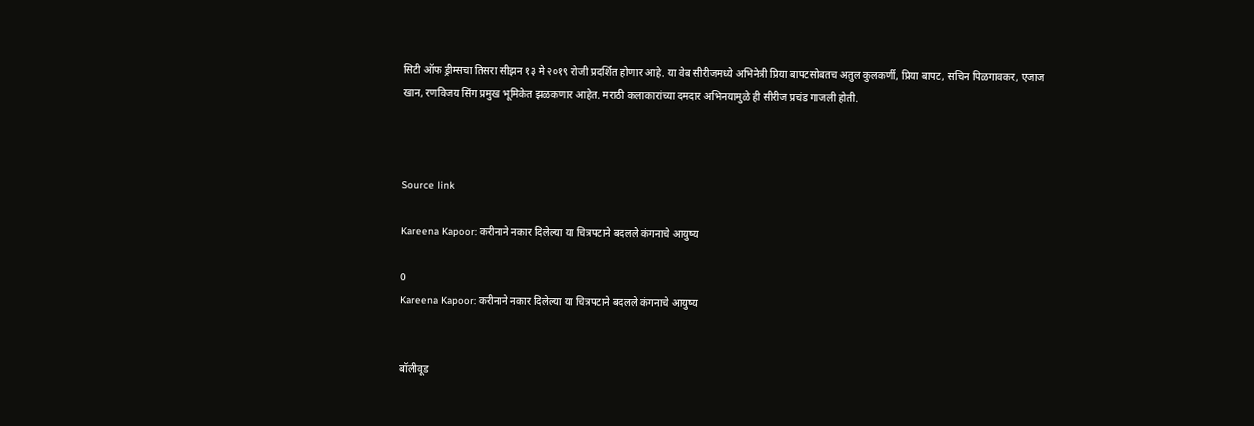सिटी ऑफ ड्रीम्सचा तिसरा सीझन १३ मे २०१९ रोजी प्रदर्शित होणार आहे. या वेब सीरीजमध्ये अभिनेत्री प्रिया बापटसोबतच अतुल कुलकर्णी, प्रिया बापट, सचिन पिळगावकर, एजाज खान, रणविजय सिंग प्रमुख भूमिकेत झळकणार आहेत. मराठी कलाकारांच्या दमदार अभिनयामुळे ही सीरीज प्रचंड गाजली होती.



Source link

Kareena Kapoor: करीनाने नकार दिलेल्या या चित्रपटाने बदलले कंगनाचे आयुष्य

0
Kareena Kapoor: करीनाने नकार दिलेल्या या चित्रपटाने बदलले कंगनाचे आयुष्य


बॉलीवूड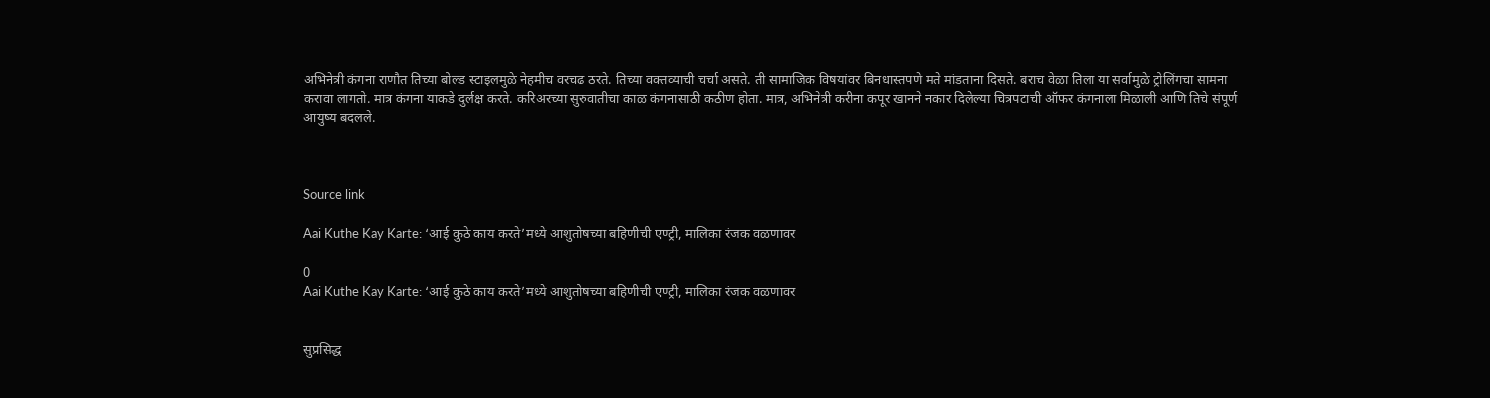अभिनेत्री कंगना राणौत तिच्या बोल्ड स्टाइलमुळे नेहमीच वरचढ ठरते. तिच्या वक्तव्याची चर्चा असते. ती सामाजिक विषयांवर बिनधास्तपणे मते मांडताना दिसते. बराच वेळा तिला या सर्वामुळे ट्रोलिंगचा सामना करावा लागतो. मात्र कंगना याकडे दुर्लक्ष करते. करिअरच्या सुरुवातीचा काळ कंगनासाठी कठीण होता. मात्र, अभिनेत्री करीना कपूर खानने नकार दिलेल्या चित्रपटाची ऑफर कंगनाला मिळाली आणि तिचे संपूर्ण आयुष्य बदलले.



Source link

Aai Kuthe Kay Karte: ‘आई कुठे काय करते’मध्ये आशुतोषच्या बहिणीची एण्ट्री, मालिका रंजक वळणावर

0
Aai Kuthe Kay Karte: ‘आई कुठे काय करते’मध्ये आशुतोषच्या बहिणीची एण्ट्री, मालिका रंजक वळणावर


सुप्रसिद्ध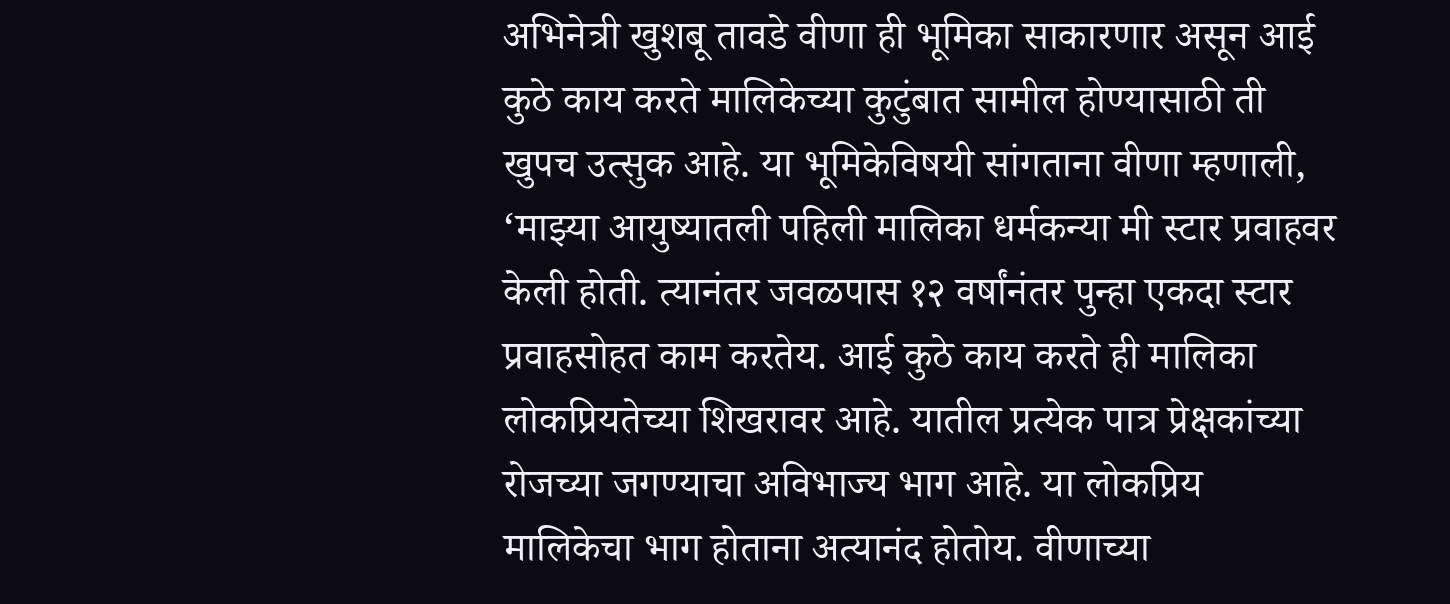अभिनेत्री खुशबू तावडे वीणा ही भूमिका साकारणार असून आई कुठे काय करते मालिकेच्या कुटुंबात सामील होण्यासाठी ती खुपच उत्सुक आहे. या भूमिकेविषयी सांगताना वीणा म्हणाली, ‘माझ्या आयुष्यातली पहिली मालिका धर्मकन्या मी स्टार प्रवाहवर केली होती. त्यानंतर जवळपास १२ वर्षांनंतर पुन्हा एकदा स्टार प्रवाहसोहत काम करतेय. आई कुठे काय करते ही मालिका लोकप्रियतेच्या शिखरावर आहे. यातील प्रत्येक पात्र प्रेक्षकांच्या रोजच्या जगण्याचा अविभाज्य भाग आहे. या लोकप्रिय मालिकेचा भाग होताना अत्यानंद होतोय. वीणाच्या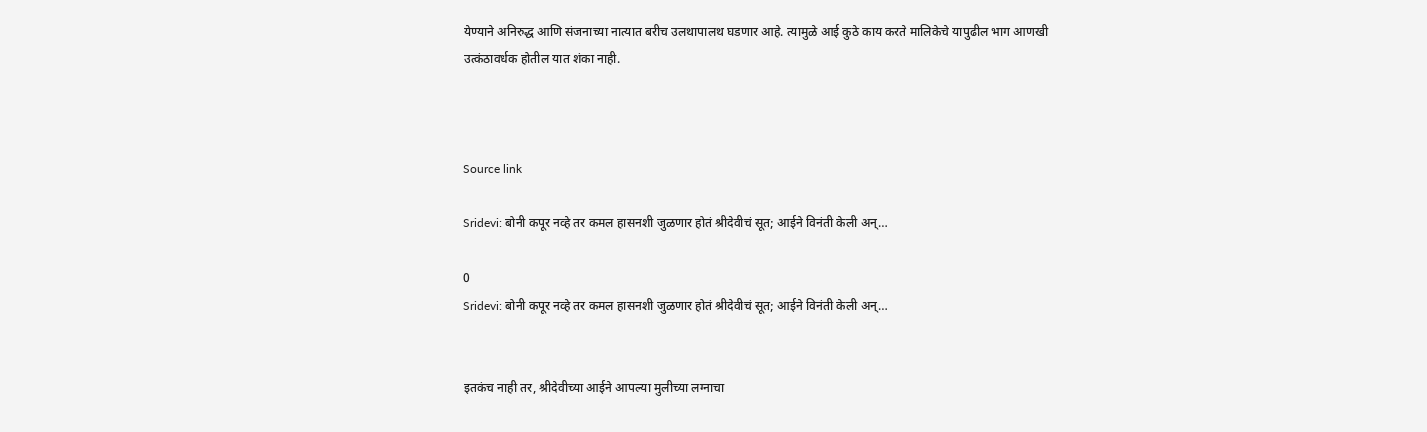येण्याने अनिरुद्ध आणि संजनाच्या नात्यात बरीच उलथापालथ घडणार आहे. त्यामुळे आई कुठे काय करते मालिकेचे यापुढील भाग आणखी उत्कंठावर्धक होतील यात शंका नाही.



Source link

Sridevi: बोनी कपूर नव्हे तर कमल हासनशी जुळणार होतं श्रीदेवीचं सूत; आईने विनंती केली अन्…

0
Sridevi: बोनी कपूर नव्हे तर कमल हासनशी जुळणार होतं श्रीदेवीचं सूत; आईने विनंती केली अन्…


इतकंच नाही तर, श्रीदेवीच्या आईने आपल्या मुलीच्या लग्नाचा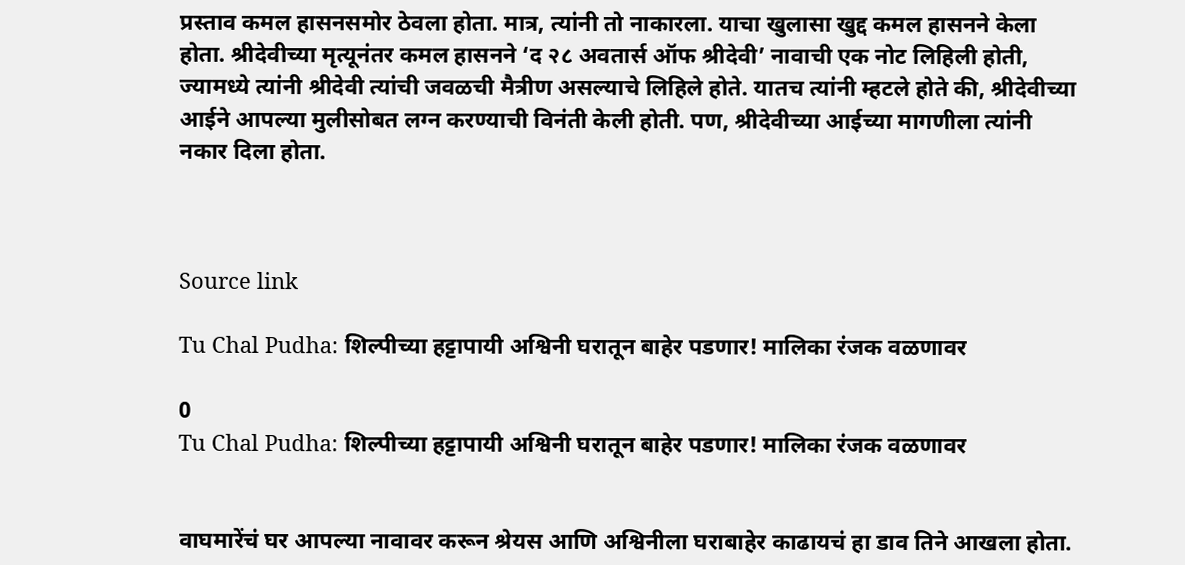प्रस्ताव कमल हासनसमोर ठेवला होता. मात्र, त्यांनी तो नाकारला. याचा खुलासा खुद्द कमल हासनने केला होता. श्रीदेवीच्या मृत्यूनंतर कमल हासनने ‘द २८ अवतार्स ऑफ श्रीदेवी’ नावाची एक नोट लिहिली होती, ज्यामध्ये त्यांनी श्रीदेवी त्यांची जवळची मैत्रीण असल्याचे लिहिले होते. यातच त्यांनी म्हटले होते की, श्रीदेवीच्या आईने आपल्या मुलीसोबत लग्न करण्याची विनंती केली होती. पण, श्रीदेवीच्या आईच्या मागणीला त्यांनी नकार दिला होता.



Source link

Tu Chal Pudha: शिल्पीच्या हट्टापायी अश्विनी घरातून बाहेर पडणार! मालिका रंजक वळणावर

0
Tu Chal Pudha: शिल्पीच्या हट्टापायी अश्विनी घरातून बाहेर पडणार! मालिका रंजक वळणावर


वाघमारेंचं घर आपल्या नावावर करून श्रेयस आणि अश्विनीला घराबाहेर काढायचं हा डाव तिने आखला होता.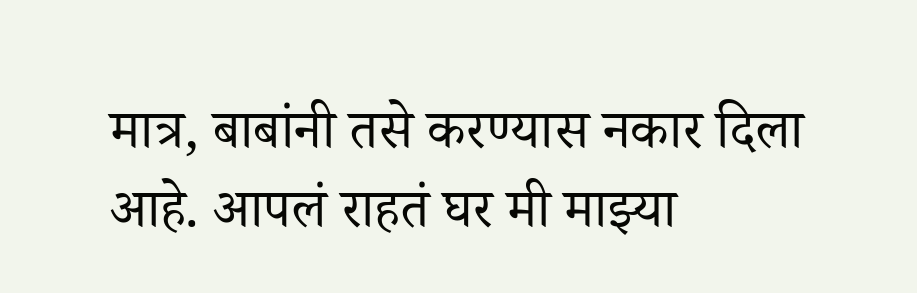मात्र, बाबांनी तसे करण्यास नकार दिला आहे. आपलं राहतं घर मी माझ्या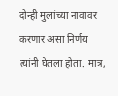दोन्ही मुलांच्या नावावर करणार असा निर्णय त्यांनी घेतला होता. मात्र,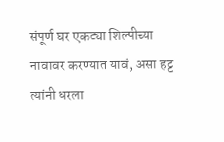संपूर्ण घर एकट्या शिल्पीच्या नावावर करण्यात यावं, असा हट्ट त्यांनी धरला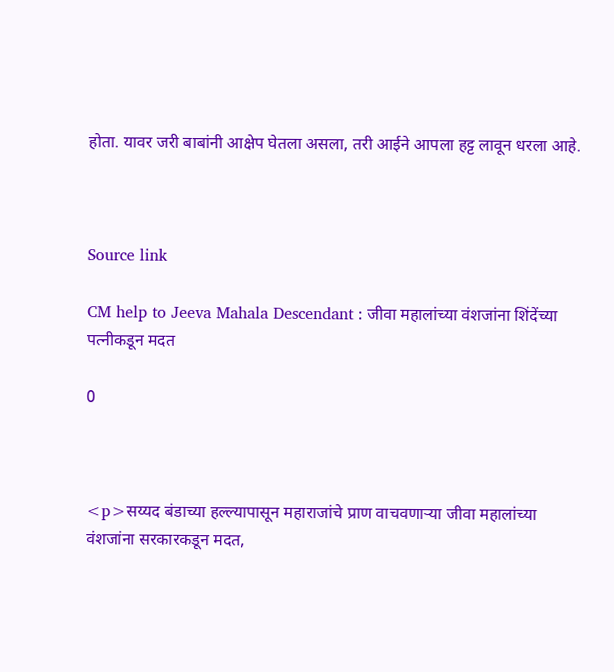होता. यावर जरी बाबांनी आक्षेप घेतला असला, तरी आईने आपला हट्ट लावून धरला आहे.



Source link

CM help to Jeeva Mahala Descendant : जीवा महालांच्या वंशजांना शिंदेंच्या पत्नीकडून मदत

0



<p>सय्यद बंडाच्या हल्ल्यापासून महाराजांचे प्राण वाचवणाऱ्या जीवा महालांच्या वंशजांना सरकारकडून मदत,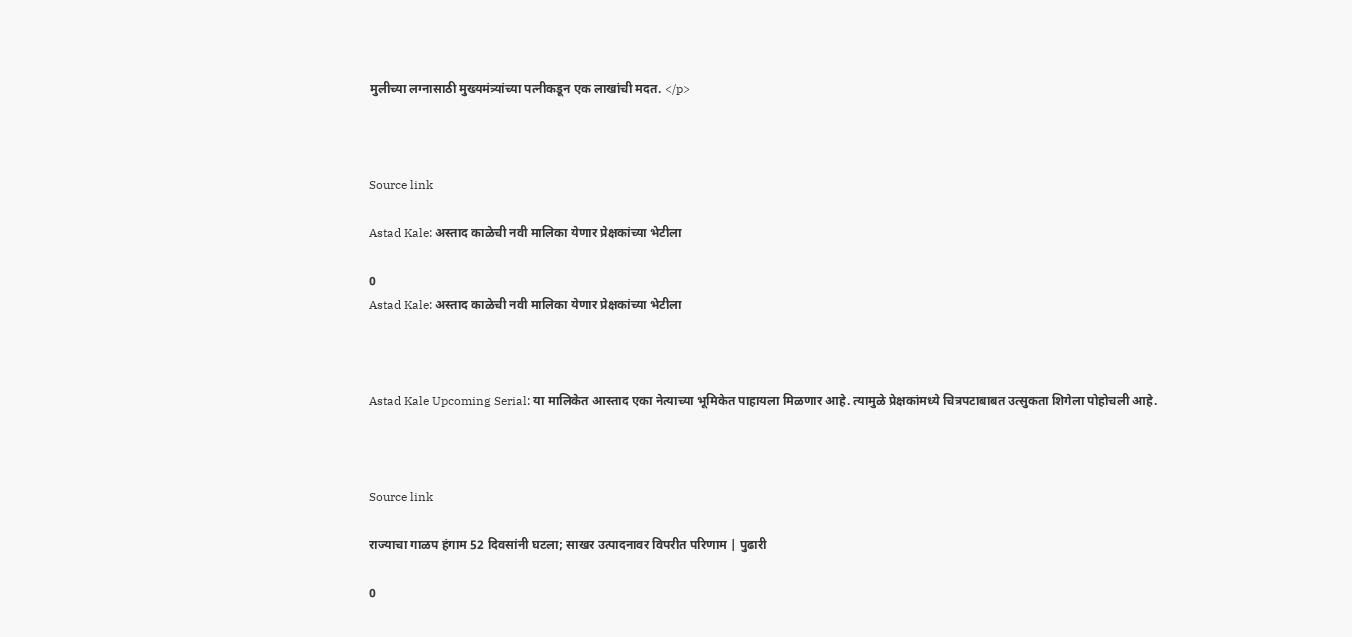मुलीच्या लग्नासाठी मुख्यमंत्र्यांच्या पत्नीकडून एक लाखांची मदत. </p>



Source link

Astad Kale: अस्ताद काळेची नवी मालिका येणार प्रेक्षकांच्या भेटीला

0
Astad Kale: अस्ताद काळेची नवी मालिका येणार प्रेक्षकांच्या भेटीला



Astad Kale Upcoming Serial: या मालिकेत आस्ताद एका नेत्याच्या भूमिकेत पाहायला मिळणार आहे. त्यामुळे प्रेक्षकांमध्ये चित्रपटाबाबत उत्सुकता शिगेला पोहोचली आहे.



Source link

राज्याचा गाळप हंगाम 52 दिवसांनी घटला; साखर उत्पादनावर विपरीत परिणाम | पुढारी

0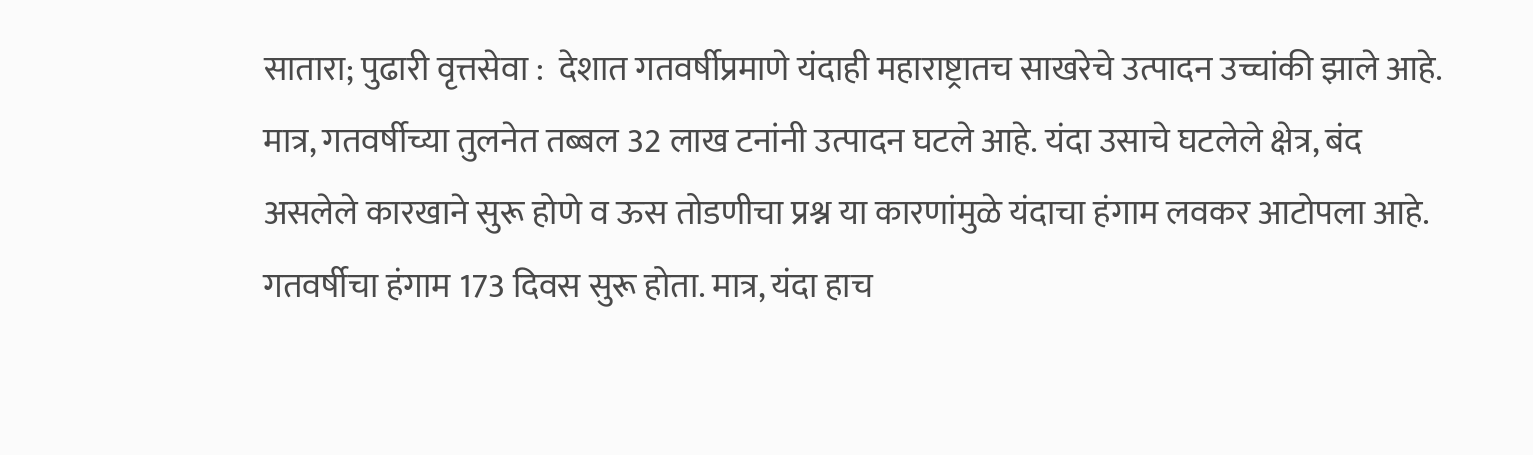सातारा; पुढारी वृत्तसेवा :  देशात गतवर्षीप्रमाणे यंदाही महाराष्ट्रातच साखरेचे उत्पादन उच्चांकी झाले आहे. मात्र, गतवर्षीच्या तुलनेत तब्बल 32 लाख टनांनी उत्पादन घटले आहे. यंदा उसाचे घटलेले क्षेत्र, बंद असलेले कारखाने सुरू होणे व ऊस तोडणीचा प्रश्न या कारणांमुळे यंदाचा हंगाम लवकर आटोपला आहे. गतवर्षीचा हंगाम 173 दिवस सुरू होता. मात्र, यंदा हाच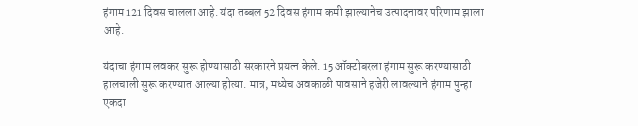हंगाम 121 दिवस चालला आहे. यंदा तब्बल 52 दिवस हंगाम कमी झाल्यानेच उत्पादनावर परिणाम झाला आहे.

यंदाचा हंगाम लवकर सुरू होण्यासाठी सरकारने प्रयत्न केले. 15 ऑक्टोबरला हंगाम सुरू करण्यासाठी हालचाली सुरू करण्यात आल्या होत्या. मात्र, मध्येच अवकाळी पावसाने हजेरी लावल्याने हंगाम पुन्हा एकदा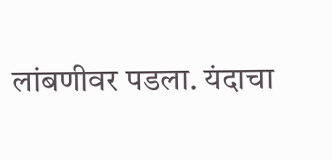लांबणीवर पडला. यंदाचा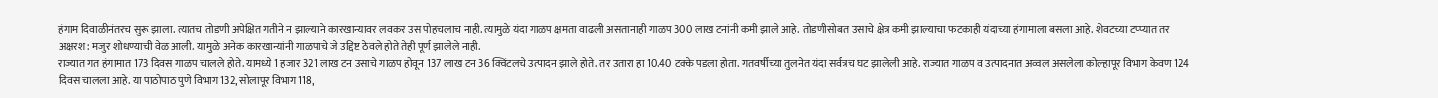हंगाम दिवाळीनंतरच सुरू झाला. त्यातच तोडणी अपेक्षित गतीने न झाल्याने कारखान्यावर लवकर उस पोहचलाच नाही. त्यामुळे यंदा गाळप क्षमता वाढली असतानाही गाळप 300 लाख टनांनी कमी झाले आहे. तोडणीसोबत उसाचे क्षेत्र कमी झाल्याचा फटकाही यंदाच्या हंगामाला बसला आहे. शेवटच्या टप्प्यात तर अक्षरश: मजुर शोधण्याची वेळ आली. यामुळे अनेक कारखान्यांनी गाळपाचे जे उद्दिष्ट ठेवले होते तेही पूर्ण झालेले नाही.
राज्यात गत हंगामात 173 दिवस गाळप चालले होते. यामध्ये 1 हजार 321 लाख टन उसाचे गाळप होवून 137 लाख टन 36 क्विंटलचे उत्पादन झाले होते. तर उतारा हा 10.40 टक्के पडला होता. गतवर्षीच्या तुलनेत यंदा सर्वत्रच घट झालेली आहे. राज्यात गाळप व उत्पादनात अव्वल असलेला कोल्हापूर विभाग केवण 124 दिवस चालला आहे. या पाठोपाठ पुणे विभाग 132, सोलापूर विभाग 118,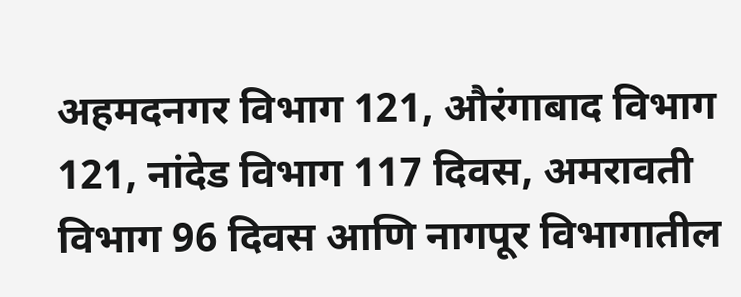अहमदनगर विभाग 121, औरंगाबाद विभाग 121, नांदेड विभाग 117 दिवस, अमरावती विभाग 96 दिवस आणि नागपूर विभागातील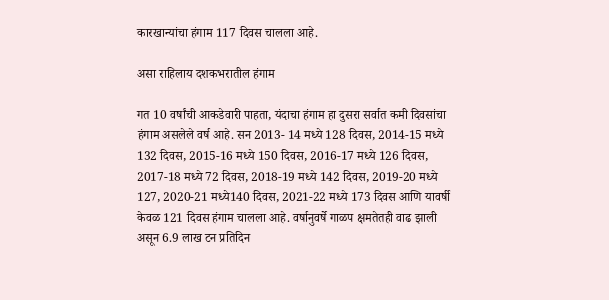कारखान्यांचा हंगाम 117 दिवस चालला आहे.

असा राहिलाय दशकभरातील हंगाम

गत 10 वर्षांची आकडेवारी पाहता, यंदाचा हंगाम हा दुसरा सर्वात कमी दिवसांचा हंगाम असलेले वर्ष आहे. सन 2013- 14 मध्ये 128 दिवस, 2014-15 मध्ये 132 दिवस, 2015-16 मध्ये 150 दिवस, 2016-17 मध्ये 126 दिवस, 2017-18 मध्ये 72 दिवस, 2018-19 मध्ये 142 दिवस, 2019-20 मध्ये 127, 2020-21 मध्ये140 दिवस, 2021-22 मध्ये 173 दिवस आणि यावर्षी केवळ 121 दिवस हंगाम चालला आहे. वर्षानुवर्षे गाळप क्षमतेतही वाढ झाली असून 6.9 लाख टन प्रतिदिन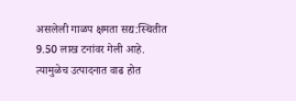असलेली गाळप क्षमता सद्य:स्थितीत 9.50 लाख टनांवर गेली आहे. त्यामुळेच उत्पादनात वाढ होत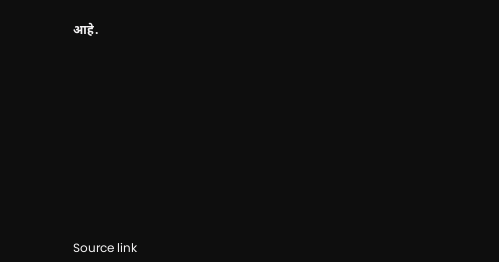आहे.











Source link